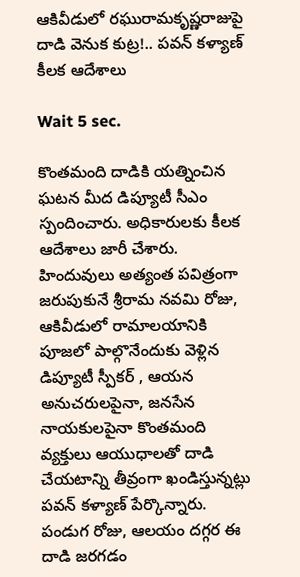ఆకివీడులో రఘురామకృష్ణరాజుపై దాడి వెనుక కుట్ర!.. పవన్ కళ్యాణ్ కీలక ఆదేశాలు

Wait 5 sec.

కొంతమంది దాడికి యత్నించిన ఘటన మీద డిప్యూటీ సీఎం స్పందించారు. అధికారులకు కీలక ఆదేశాలు జారీ చేశారు. హిందువులు అత్యంత పవిత్రంగా జరుపుకునే శ్రీరామ నవమి రోజు, ఆకివీడులో రామాలయానికి పూజలో పాల్గొనేందుకు వెళ్లిన డిప్యూటీ స్పీకర్ , ఆయన అనుచరులపైనా, జనసేన నాయకులపైనా కొంతమంది వ్యక్తులు ఆయుధాలతో దాడి చేయటాన్ని తీవ్రంగా ఖండిస్తున్నట్లు పవన్ కళ్యాణ్ పేర్కొన్నారు. పండుగ రోజు, ఆలయం దగ్గర ఈ దాడి జరగడం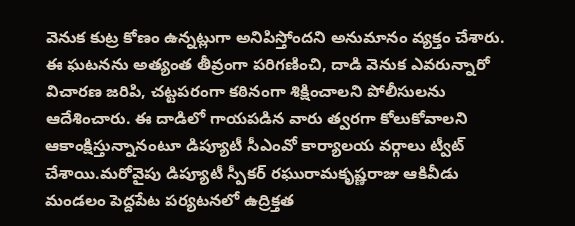వెనుక కుట్ర కోణం ఉన్నట్లుగా అనిపిస్తోందని అనుమానం వ్యక్తం చేశారు. ఈ ఘటనను అత్యంత తీవ్రంగా పరిగణించి, దాడి వెనుక ఎవరున్నారో విచారణ జరిపి, చట్టపరంగా కఠినంగా శిక్షించాలని పోలీసులను ఆదేశించారు. ఈ దాడిలో గాయపడిన వారు త్వరగా కోలుకోవాలని ఆకాంక్షిస్తున్నానంటూ డిప్యూటీ సీఎంవో కార్యాలయ వర్గాలు ట్వీట్ చేశాయి.మరోవైపు డిప్యూటీ స్పీకర్ రఘురామకృష్ణరాజు ఆకివీడు మండలం పెద్దపేట పర్యటనలో ఉద్రిక్తత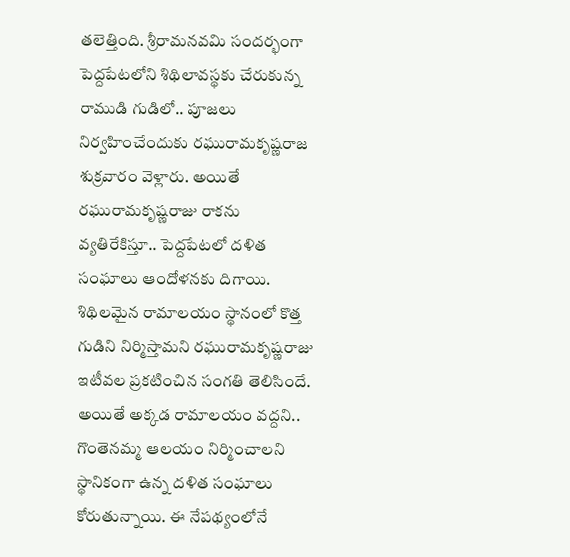తలెత్తింది. శ్రీరామనవమి సందర్భంగా పెద్దపేటలోని శిథిలావస్థకు చేరుకున్న రాముడి గుడిలో.. పూజలు నిర్వహించేందుకు రఘురామకృష్ణరాజ శుక్రవారం వెళ్లారు. అయితే రఘురామకృష్ణరాజు రాకను వ్యతిరేకిస్తూ.. పెద్దపేటలో దళిత సంఘాలు ఆందోళనకు దిగాయి. శిథిలమైన రామాలయం స్థానంలో కొత్త గుడిని నిర్మిస్తామని రఘురామకృష్ణరాజు ఇటీవల ప్రకటించిన సంగతి తెలిసిందే. అయితే అక్కడ రామాలయం వద్దని.. గొంతెనమ్మ ఆలయం నిర్మించాలని స్థానికంగా ఉన్న దళిత సంఘాలు కోరుతున్నాయి. ఈ నేపథ్యంలోనే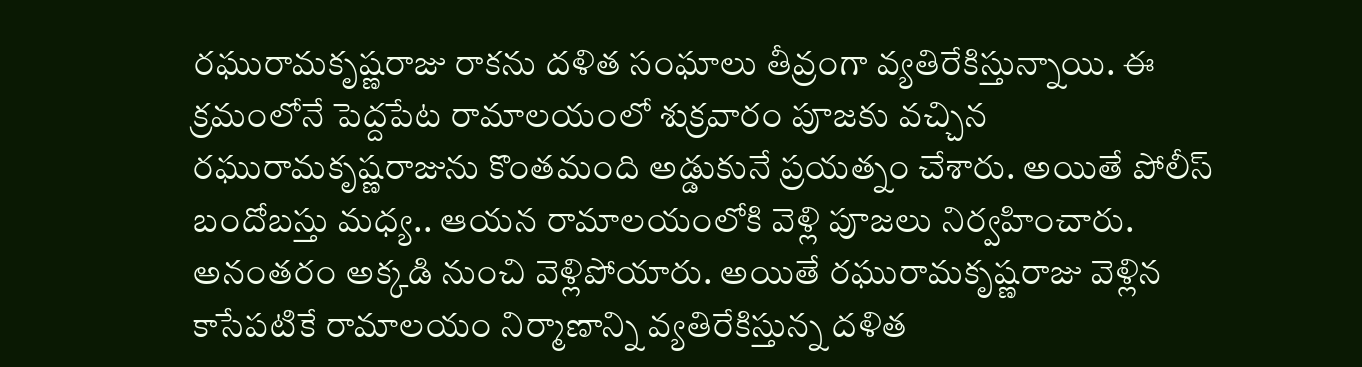రఘురామకృష్ణరాజు రాకను దళిత సంఘాలు తీవ్రంగా వ్యతిరేకిస్తున్నాయి. ఈ క్రమంలోనే పెద్దపేట రామాలయంలో శుక్రవారం పూజకు వచ్చిన రఘురామకృష్ణరాజును కొంతమంది అడ్డుకునే ప్రయత్నం చేశారు. అయితే పోలీస్ బందోబస్తు మధ్య.. ఆయన రామాలయంలోకి వెళ్లి పూజలు నిర్వహించారు. అనంతరం అక్కడి నుంచి వెళ్లిపోయారు. అయితే రఘురామకృష్ణరాజు వెళ్లిన కాసేపటికే రామాలయం నిర్మాణాన్ని వ్యతిరేకిస్తున్న దళిత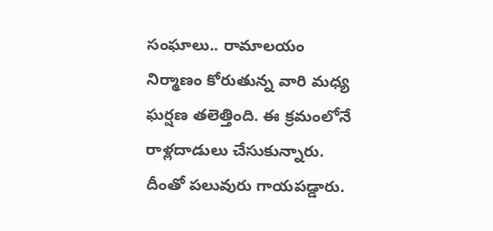సంఘాలు.. రామాలయం నిర్మాణం కోరుతున్న వారి మధ్య ఘర్షణ తలెత్తింది. ఈ క్రమంలోనే రాళ్లదాడులు చేసుకున్నారు. దీంతో పలువురు గాయపడ్డారు.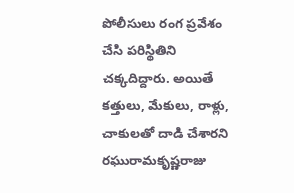పోలీసులు రంగ ప్రవేశం చేసి పరిస్థితిని చక్కదిద్దారు. అయితే కత్తులు, మేకులు, రాళ్లు, చాకులతో దాడి చేశారని రఘురామకృష్ణరాజు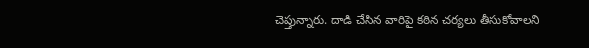చెప్తున్నారు. దాడి చేసిన వారిపై కఠిన చర్యలు తీసుకోవాలని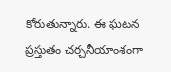కోరుతున్నారు. ఈ ఘటన ప్రస్తుతం చర్చనీయాంశంగా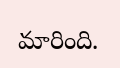మారింది.